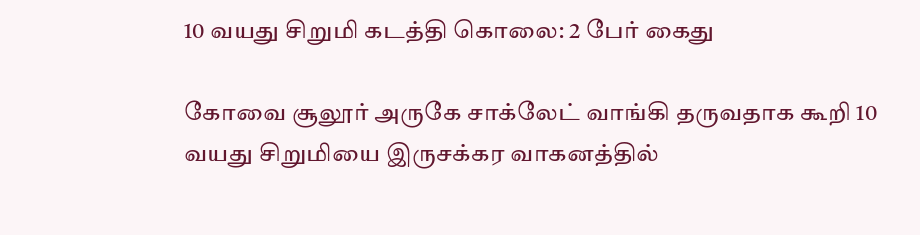10 வயது சிறுமி கடத்தி கொலை: 2 பேர் கைது

கோவை சூலூர் அருகே சாக்லேட் வாங்கி தருவதாக கூறி 10 வயது சிறுமியை இருசக்கர வாகனத்தில்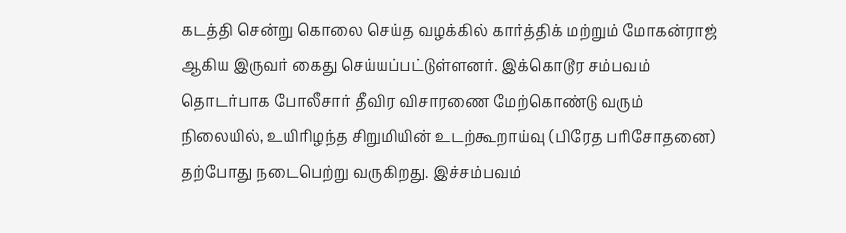கடத்தி சென்று கொலை செய்த வழக்கில் கார்த்திக் மற்றும் மோகன்ராஜ் ஆகிய இருவர் கைது செய்யப்பட்டுள்ளனர். இக்கொடூர சம்பவம் தொடர்பாக போலீசார் தீவிர விசாரணை மேற்கொண்டு வரும் நிலையில், உயிரிழந்த சிறுமியின் உடற்கூறாய்வு (பிரேத பரிசோதனை) தற்போது நடைபெற்று வருகிறது. இச்சம்பவம்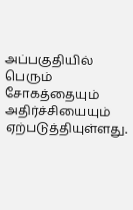அப்பகுதியில் பெரும் சோகத்தையும் அதிர்ச்சியையும் ஏற்படுத்தியுள்ளது.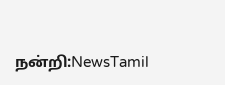நன்றி:NewsTamil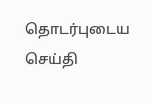தொடர்புடைய செய்தி